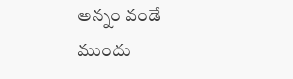అన్నం వండే ముందు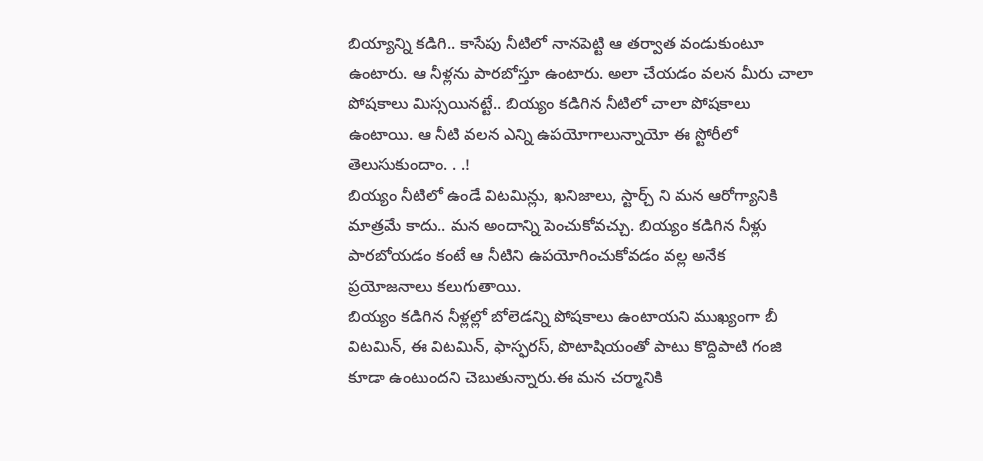బియ్యాన్ని కడిగి.. కాసేపు నీటిలో నానపెట్టి ఆ తర్వాత వండుకుంటూ ఉంటారు. ఆ నీళ్లను పారబోస్తూ ఉంటారు. అలా చేయడం వలన మీరు చాలా పోషకాలు మిస్సయినట్టే.. బియ్యం కడిగిన నీటిలో చాలా పోషకాలు ఉంటాయి. ఆ నీటి వలన ఎన్ని ఉపయోగాలున్నాయో ఈ స్టోరీలో తెలుసుకుందాం. . .!
బియ్యం నీటిలో ఉండే విటమిన్లు, ఖనిజాలు, స్టార్చ్ ని మన ఆరోగ్యానికి మాత్రమే కాదు.. మన అందాన్ని పెంచుకోవచ్చు. బియ్యం కడిగిన నీళ్లు పారబోయడం కంటే ఆ నీటిని ఉపయోగించుకోవడం వల్ల అనేక ప్రయోజనాలు కలుగుతాయి.
బియ్యం కడిగిన నీళ్లల్లో బోలెడన్ని పోషకాలు ఉంటాయని ముఖ్యంగా బీ విటమిన్, ఈ విటమిన్, ఫాస్ఫరస్, పొటాషియంతో పాటు కొద్దిపాటి గంజి కూడా ఉంటుందని చెబుతున్నారు.ఈ మన చర్మానికి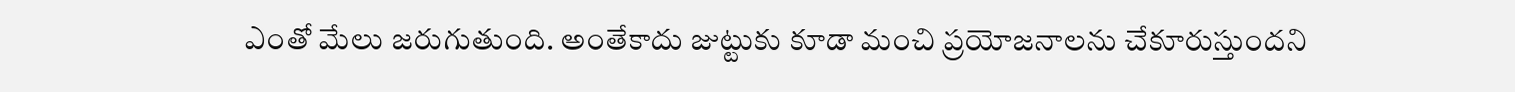ఎంతో మేలు జరుగుతుంది. అంతేకాదు జుట్టుకు కూడా మంచి ప్రయోజనాలను చేకూరుస్తుందని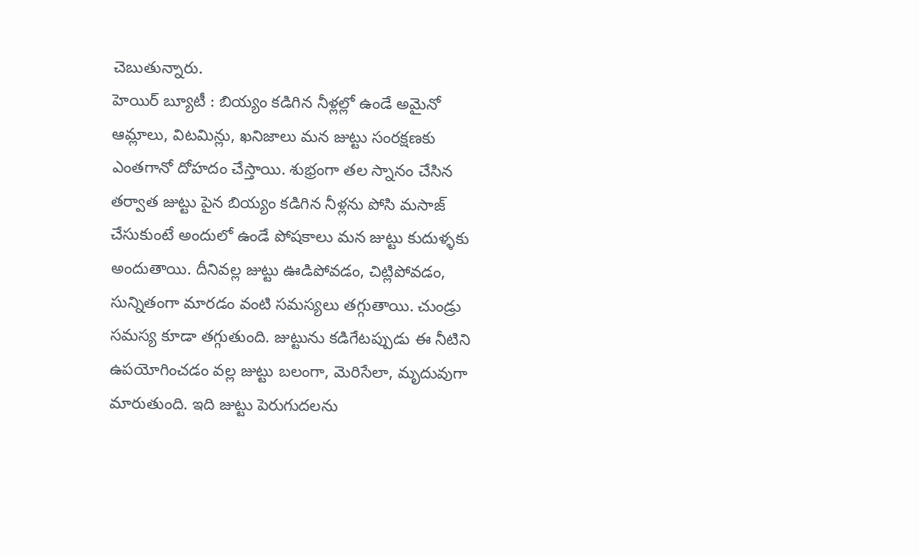చెబుతున్నారు.
హెయిర్ బ్యూటీ : బియ్యం కడిగిన నీళ్లల్లో ఉండే అమైనో ఆమ్లాలు, విటమిన్లు, ఖనిజాలు మన జుట్టు సంరక్షణకు ఎంతగానో దోహదం చేస్తాయి. శుభ్రంగా తల స్నానం చేసిన తర్వాత జుట్టు పైన బియ్యం కడిగిన నీళ్లను పోసి మసాజ్ చేసుకుంటే అందులో ఉండే పోషకాలు మన జుట్టు కుదుళ్ళకు అందుతాయి. దీనివల్ల జుట్టు ఊడిపోవడం, చిట్లిపోవడం, సున్నితంగా మారడం వంటి సమస్యలు తగ్గుతాయి. చుండ్రు సమస్య కూడా తగ్గుతుంది. జుట్టును కడిగేటప్పుడు ఈ నీటిని ఉపయోగించడం వల్ల జుట్టు బలంగా, మెరిసేలా, మృదువుగా మారుతుంది. ఇది జుట్టు పెరుగుదలను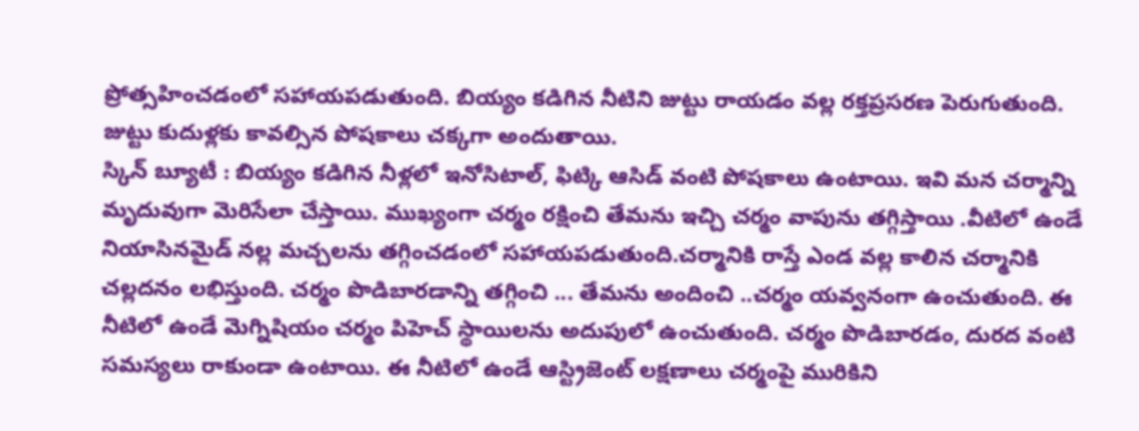ప్రోత్సహించడంలో సహాయపడుతుంది. బియ్యం కడిగిన నీటిని జుట్టు రాయడం వల్ల రక్తప్రసరణ పెరుగుతుంది. జుట్టు కుదుళ్లకు కావల్సిన పోషకాలు చక్కగా అందుతాయి.
స్కిన్ బ్యూటీ : బియ్యం కడిగిన నీళ్లలో ఇనోసిటాల్, ఫిట్కి ఆసిడ్ వంటి పోషకాలు ఉంటాయి. ఇవి మన చర్మాన్ని మృదువుగా మెరిసేలా చేస్తాయి. ముఖ్యంగా చర్మం రక్షించి తేమను ఇచ్చి చర్మం వాపును తగ్గిస్తాయి .వీటిలో ఉండే నియాసినమైడ్ నల్ల మచ్చలను తగ్గించడంలో సహాయపడుతుంది.చర్మానికి రాస్తే ఎండ వల్ల కాలిన చర్మానికి చల్లదనం లభిస్తుంది. చర్మం పొడిబారడాన్ని తగ్గించి ... తేమను అందించి ..చర్మం యవ్వనంగా ఉంచుతుంది. ఈ నీటిలో ఉండే మెగ్నిషియం చర్మం పిహెచ్ స్థాయిలను అదుపులో ఉంచుతుంది. చర్మం పొడిబారడం, దురద వంటి సమస్యలు రాకుండా ఉంటాయి. ఈ నీటిలో ఉండే ఆస్ట్రిజెంట్ లక్షణాలు చర్మంపై మురికిని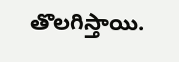తొలగిస్తాయి.